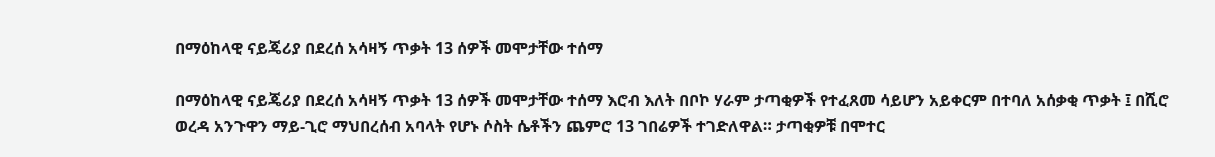በማዕከላዊ ናይጄሪያ በደረሰ አሳዛኝ ጥቃት 13 ሰዎች መሞታቸው ተሰማ

በማዕከላዊ ናይጄሪያ በደረሰ አሳዛኝ ጥቃት 13 ሰዎች መሞታቸው ተሰማ እሮብ እለት በቦኮ ሃራም ታጣቂዎች የተፈጸመ ሳይሆን አይቀርም በተባለ አሰቃቂ ጥቃት ፤ በሺሮ ወረዳ አንጉዋን ማይ-ጊሮ ማህበረሰብ አባላት የሆኑ ሶስት ሴቶችን ጨምሮ 13 ገበሬዎች ተገድለዋል። ታጣቂዎቹ በሞተር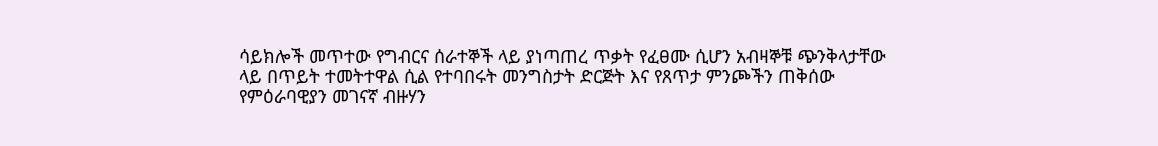ሳይክሎች መጥተው የግብርና ሰራተኞች ላይ ያነጣጠረ ጥቃት የፈፀሙ ሲሆን አብዛኞቹ ጭንቅላታቸው ላይ በጥይት ተመትተዋል ሲል የተባበሩት መንግስታት ድርጅት እና የጸጥታ ምንጮችን ጠቅሰው የምዕራባዊያን መገናኛ ብዙሃን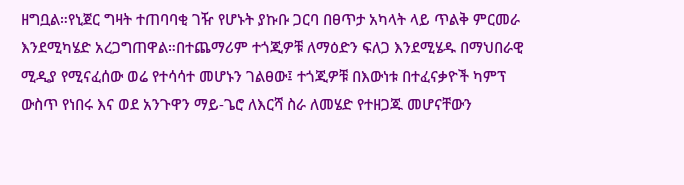ዘግቧል።የኒጀር ግዛት ተጠባባቂ ገዥ የሆኑት ያኩቡ ጋርባ በፀጥታ አካላት ላይ ጥልቅ ምርመራ እንደሚካሄድ አረጋግጠዋል።በተጨማሪም ተጎጂዎቹ ለማዕድን ፍለጋ እንደሚሄዱ በማህበራዊ ሚዲያ የሚናፈሰው ወሬ የተሳሳተ መሆኑን ገልፀው፤ ተጎጂዎቹ በእውነቱ በተፈናቃዮች ካምፕ ውስጥ የነበሩ እና ወደ አንጉዋን ማይ-ጌሮ ለእርሻ ስራ ለመሄድ የተዘጋጁ መሆናቸውን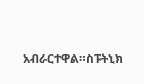አብራርተዋል።ስፑትኒክ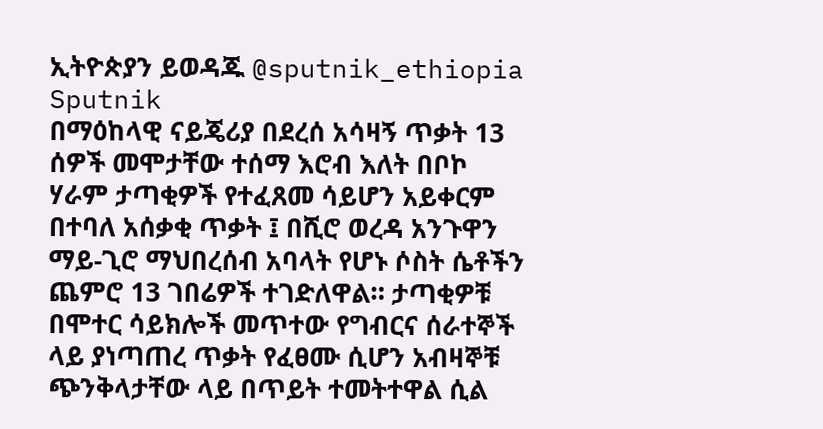ኢትዮጵያን ይወዳጁ @sputnik_ethiopia
Sputnik
በማዕከላዊ ናይጄሪያ በደረሰ አሳዛኝ ጥቃት 13 ሰዎች መሞታቸው ተሰማ እሮብ እለት በቦኮ ሃራም ታጣቂዎች የተፈጸመ ሳይሆን አይቀርም በተባለ አሰቃቂ ጥቃት ፤ በሺሮ ወረዳ አንጉዋን ማይ-ጊሮ ማህበረሰብ አባላት የሆኑ ሶስት ሴቶችን ጨምሮ 13 ገበሬዎች ተገድለዋል። ታጣቂዎቹ በሞተር ሳይክሎች መጥተው የግብርና ሰራተኞች ላይ ያነጣጠረ ጥቃት የፈፀሙ ሲሆን አብዛኞቹ ጭንቅላታቸው ላይ በጥይት ተመትተዋል ሲል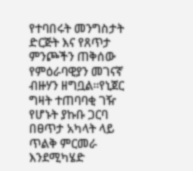የተባበሩት መንግስታት ድርጅት እና የጸጥታ ምንጮችን ጠቅሰው የምዕራባዊያን መገናኛ ብዙሃን ዘግቧል።የኒጀር ግዛት ተጠባባቂ ገዥ የሆኑት ያኩቡ ጋርባ በፀጥታ አካላት ላይ ጥልቅ ምርመራ እንደሚካሄድ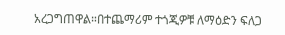አረጋግጠዋል።በተጨማሪም ተጎጂዎቹ ለማዕድን ፍለጋ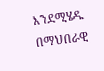እንደሚሄዱ በማህበራዊ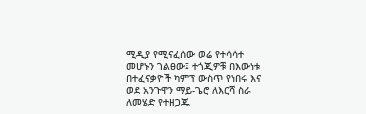ሚዲያ የሚናፈሰው ወሬ የተሳሳተ መሆኑን ገልፀው፤ ተጎጂዎቹ በእውነቱ በተፈናቃዮች ካምፕ ውስጥ የነበሩ እና ወደ አንጉዋን ማይ-ጌሮ ለእርሻ ስራ ለመሄድ የተዘጋጁ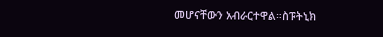መሆናቸውን አብራርተዋል።ስፑትኒክ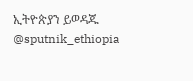ኢትዮጵያን ይወዳጁ @sputnik_ethiopia